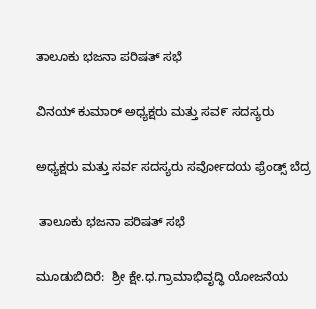ತಾಲೂಕು ಭಜನಾ ಪರಿಷತ್ ಸಭೆ

ವಿನಯ್ ಕುಮಾರ್ ಅಧ್ಯಕ್ಷರು ಮತ್ತು ಸವ೯ ಸದಸ್ಯರು

ಅಧ್ಯಕ್ಷರು ಮತ್ತು ಸರ್ವ ಸದಸ್ಯರು ಸರ್ವೋದಯ ಫ್ರೆಂಡ್ಸ್ ಬೆದ್ರ

 ತಾಲೂಕು ಭಜನಾ ಪರಿಷತ್ ಸಭೆ

ಮೂಡುಬಿದಿರೆ:  ಶ್ರೀ ಕ್ಷೇ.ಧ.ಗ್ರಾಮಾಭಿವೃದ್ಧಿ ಯೋಜನೆಯ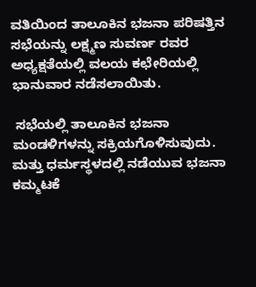ವತಿಯಿಂದ ತಾಲೂಕಿನ ಭಜನಾ ಪರಿಷತ್ತಿನ ಸಭೆಯನ್ನು ಲಕ್ಷ್ಮಣ ಸುವರ್ಣ ರವರ ಅಧ್ಯಕ್ಷತೆಯಲ್ಲಿ ವಲಯ ಕಛೇರಿಯಲ್ಲಿ ಭಾನುವಾರ ನಡೆಸಲಾಯಿತು.

 ಸಭೆಯಲ್ಲಿ ತಾಲೂಕಿನ ಭಜನಾ ಮಂಡಳಿಗಳನ್ನು ಸಕ್ರಿಯಗೊಳಿಸುವುದು. ಮತ್ತು ಧರ್ಮಸ್ಥಳದಲ್ಲಿ ನಡೆಯುವ ಭಜನಾ ಕಮ್ಮಟಕೆ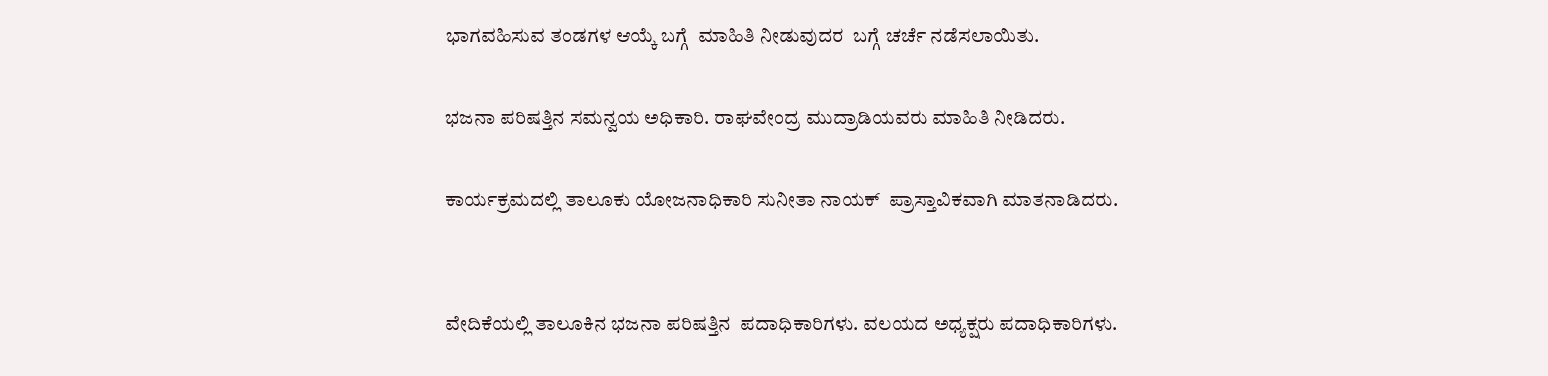ಭಾಗವಹಿಸುವ ತಂಡಗಳ ಆಯ್ಕೆ ಬಗ್ಗೆ  ಮಾಹಿತಿ ನೀಡುವುದರ  ಬಗ್ಗೆ ಚರ್ಚೆ ನಡೆಸಲಾಯಿತು.

ಭಜನಾ ಪರಿಷತ್ತಿನ ಸಮನ್ವಯ ಅಧಿಕಾರಿ. ರಾಘವೇಂದ್ರ ಮುದ್ರಾಡಿಯವರು ಮಾಹಿತಿ ನೀಡಿದರು.

ಕಾರ್ಯಕ್ರಮದಲ್ಲಿ ತಾಲೂಕು ಯೋಜನಾಧಿಕಾರಿ ಸುನೀತಾ ನಾಯಕ್  ಪ್ರಾಸ್ತಾವಿಕವಾಗಿ ಮಾತನಾಡಿದರು.


ವೇದಿಕೆಯಲ್ಲಿ ತಾಲೂಕಿನ ಭಜನಾ ಪರಿಷತ್ತಿನ  ಪದಾಧಿಕಾರಿಗಳು. ವಲಯದ ಅಧ್ಯಕ್ಷರು ಪದಾಧಿಕಾರಿಗಳು.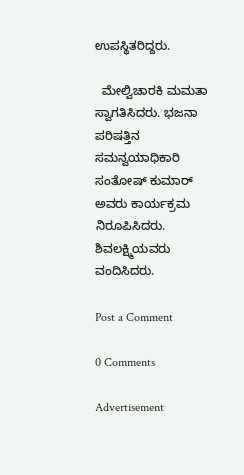ಉಪಸ್ಥಿತರಿದ್ದರು.

  ಮೇಲ್ವಿಚಾರಕಿ ಮಮತಾ  ಸ್ವಾಗತಿಸಿದರು. ಭಜನಾ ಪರಿಷತ್ತಿನ ಸಮನ್ವಯಾಧಿಕಾರಿ ಸಂತೋಷ್ ಕುಮಾರ್ ಅವರು ಕಾರ್ಯಕ್ರಮ ನಿರೂಪಿಸಿದರು. ಶಿವಲಕ್ಷ್ಮಿಯವರು ವಂದಿಸಿದರು.

Post a Comment

0 Comments

Advertisement